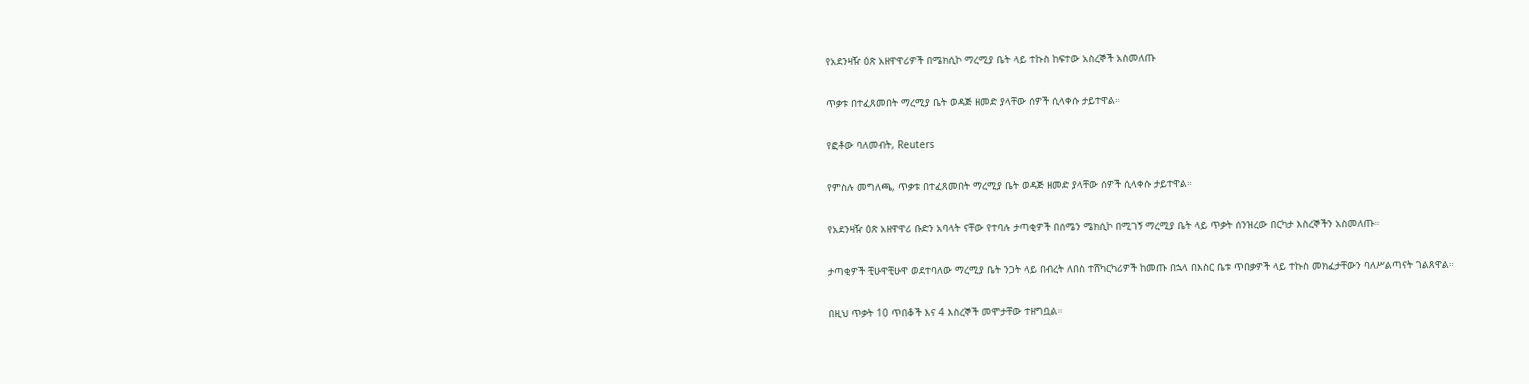የአደንዛዥ ዕጽ አዘዋዋሪዎች በሜክሲኮ ማረሚያ ቤት ላይ ተኩስ ከፍተው አስረኞች አስመለጡ

ጥቃቱ በተፈጸመበት ማረሚያ ቤት ወዳጅ ዘመድ ያላቸው ሰዎች ሲላቀሱ ታይተዋል።

የፎቶው ባለመብት, Reuters

የምስሉ መግለጫ, ጥቃቱ በተፈጸመበት ማረሚያ ቤት ወዳጅ ዘመድ ያላቸው ሰዎች ሲላቀሱ ታይተዋል።

የአደንዛዥ ዕጽ አዘዋዋሪ ቡድን አባላት ናቸው የተባሉ ታጣቂዎች በሰሜን ሜክሲኮ በሚገኝ ማረሚያ ቤት ላይ ጥቃት ሰንዝረው በርካታ እስረኞችን አስመለጡ።

ታጣቂዎች ቺሁዋቺሁዋ ወደተባለው ማረሚያ ቤት ንጋት ላይ በብረት ለበስ ተሸካርካሪዎች ከመጡ በኋላ በእስር ቤቱ ጥበቃዎች ላይ ተኩስ መክፈታቸውን ባለሥልጣናት ገልጸዋል።

በዚህ ጥቃት 10 ጥበቆች እና 4 እስረኞች መሞታቸው ተዘግቧል።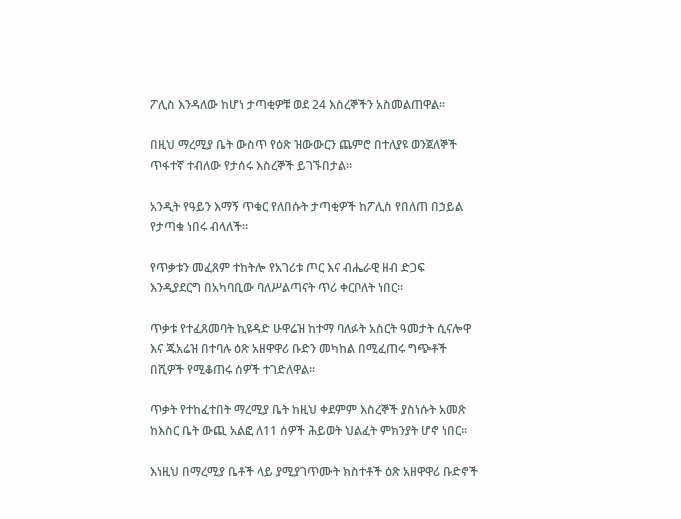ፖሊስ እንዳለው ከሆነ ታጣቂዎቹ ወደ 24 እስረኞችን አስመልጠዋል።

በዚህ ማረሚያ ቤት ውስጥ የዕጽ ዝውውርን ጨምሮ በተለያዩ ወንጀለኞች ጥፋተኛ ተብለው የታሰሩ እስረኞች ይገኙበታል።

አንዲት የዓይን እማኝ ጥቁር የለበሱት ታጣቂዎች ከፖሊስ የበለጠ በኃይል የታጣቁ ነበሩ ብላለች።

የጥቃቱን መፈጸም ተከትሎ የአገሪቱ ጦር እና ብሔራዊ ዘብ ድጋፍ እንዲያደርግ በአካባቢው ባለሥልጣናት ጥሪ ቀርቦለት ነበር።

ጥቃቱ የተፈጸመባት ኪዩዳድ ሁዋሬዝ ከተማ ባለፉት አስርት ዓመታት ሲናሎዋ እና ጁአሬዝ በተባሉ ዕጽ አዘዋዋሪ ቡድን መካከል በሚፈጠሩ ግጭቶች በሺዎች የሚቆጠሩ ሰዎች ተገድለዋል።

ጥቃት የተከፈተበት ማረሚያ ቤት ከዚህ ቀደምም እስረኞች ያስነሱት አመጽ ከእስር ቤት ውጪ አልፎ ለ11 ሰዎች ሕይወት ህልፈት ምክንያት ሆኖ ነበር።

እነዚህ በማረሚያ ቤቶች ላይ ያሚያገጥሙት ክስተቶች ዕጽ አዘዋዋሪ ቡድኖች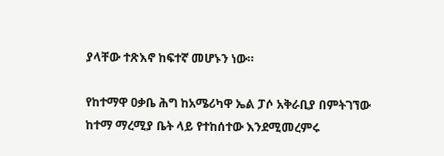ያላቸው ተጽእኖ ከፍተኛ መሆኑን ነው።

የከተማዋ ዐቃቤ ሕግ ከአሜሪካዋ ኤል ፓሶ አቅራቢያ በምትገኘው ከተማ ማረሚያ ቤት ላይ የተከሰተው እንደሚመረምሩ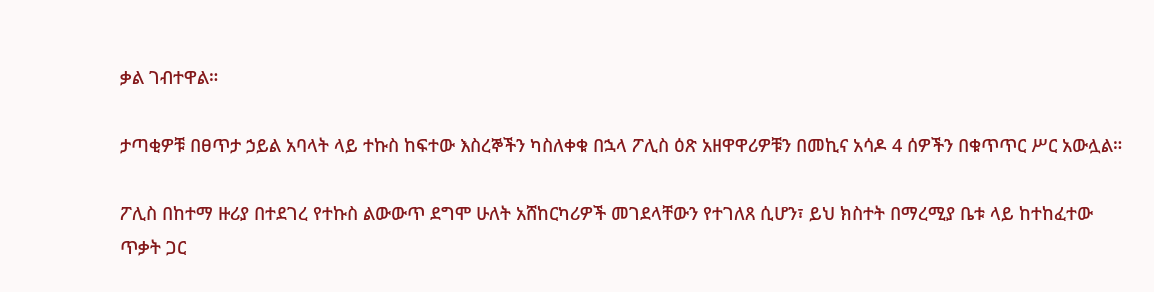ቃል ገብተዋል።

ታጣቂዎቹ በፀጥታ ኃይል አባላት ላይ ተኩስ ከፍተው እስረኞችን ካስለቀቁ በኋላ ፖሊስ ዕጽ አዘዋዋሪዎቹን በመኪና አሳዶ 4 ሰዎችን በቁጥጥር ሥር አውሏል።

ፖሊስ በከተማ ዙሪያ በተደገረ የተኩስ ልውውጥ ደግሞ ሁለት አሸከርካሪዎች መገደላቸውን የተገለጸ ሲሆን፣ ይህ ክስተት በማረሚያ ቤቱ ላይ ከተከፈተው ጥቃት ጋር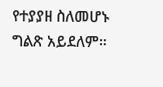የተያያዘ ስለመሆኑ ግልጽ አይደለም።